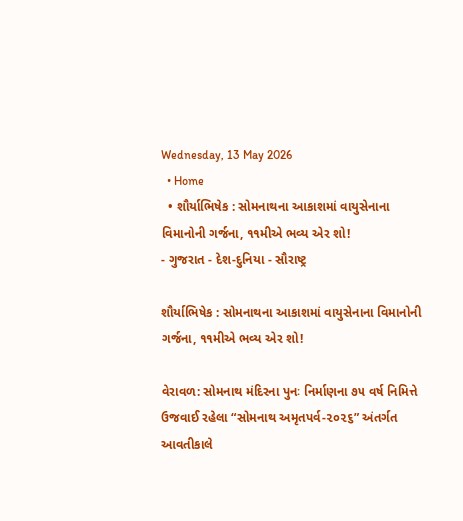Wednesday, 13 May 2026
  • Home
  • શૌર્યાભિષેક : સોમનાથના આકાશમાં વાયુસેનાના વિમાનોની ગર્જના, ૧૧મીએ ભવ્ય એર શો!
- ગુજરાત - દેશ-દુનિયા - સૌરાષ્ટ્ર

શૌર્યાભિષેક : સોમનાથના આકાશમાં વાયુસેનાના વિમાનોની ગર્જના, ૧૧મીએ ભવ્ય એર શો!

વેરાવળ: સોમનાથ મંદિરના પુનઃ નિર્માણના ૭૫ વર્ષ નિમિત્તે ઉજવાઈ રહેલા “સોમનાથ અમૃતપર્વ-૨૦૨૬” અંતર્ગત આવતીકાલે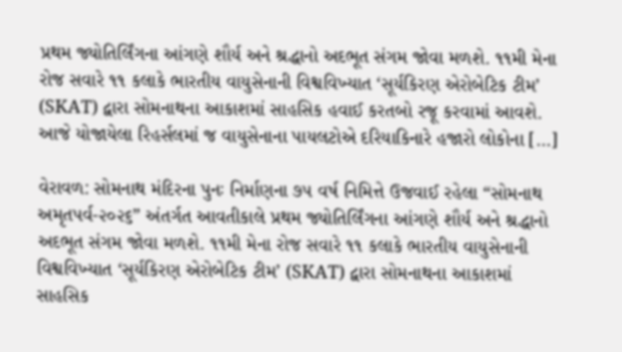પ્રથમ જ્યોતિર્લિંગના આંગણે શૌર્ય અને શ્રદ્ધાનો અદભૂત સંગમ જોવા મળશે. ૧૧મી મેના રોજ સવારે ૧૧ કલાકે ભારતીય વાયુસેનાની વિશ્વવિખ્યાત ‘સૂર્યકિરણ એરોબેટિક ટીમ’ (SKAT) દ્વારા સોમનાથના આકાશમાં સાહસિક હવાઈ કરતબો રજૂ કરવામાં આવશે. આજે યોજાયેલા રિહર્સલમાં જ વાયુસેનાના પાયલટોએ દરિયાકિનારે હજારો લોકોના […]

વેરાવળ: સોમનાથ મંદિરના પુનઃ નિર્માણના ૭૫ વર્ષ નિમિત્તે ઉજવાઈ રહેલા “સોમનાથ અમૃતપર્વ-૨૦૨૬” અંતર્ગત આવતીકાલે પ્રથમ જ્યોતિર્લિંગના આંગણે શૌર્ય અને શ્રદ્ધાનો અદભૂત સંગમ જોવા મળશે. ૧૧મી મેના રોજ સવારે ૧૧ કલાકે ભારતીય વાયુસેનાની વિશ્વવિખ્યાત ‘સૂર્યકિરણ એરોબેટિક ટીમ’ (SKAT) દ્વારા સોમનાથના આકાશમાં સાહસિક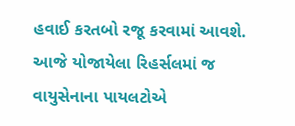હવાઈ કરતબો રજૂ કરવામાં આવશે. આજે યોજાયેલા રિહર્સલમાં જ વાયુસેનાના પાયલટોએ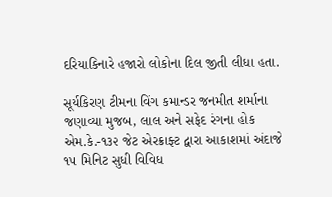દરિયાકિનારે હજારો લોકોના દિલ જીતી લીધા હતા.

સૂર્યકિરણ ટીમના વિંગ કમાન્ડર જનમીત શર્માના જણાવ્યા મુજબ, લાલ અને સફેદ રંગના હોક એમ.કે.-૧૩૨ જેટ એરક્રાફ્ટ દ્વારા આકાશમાં અંદાજે ૧૫ મિનિટ સુધી વિવિધ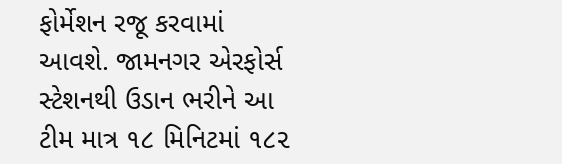ફોર્મેશન રજૂ કરવામાં આવશે. જામનગર એરફોર્સ સ્ટેશનથી ઉડાન ભરીને આ ટીમ માત્ર ૧૮ મિનિટમાં ૧૮૨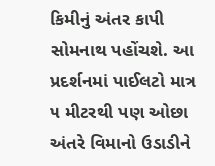કિમીનું અંતર કાપી સોમનાથ પહોંચશે. આ પ્રદર્શનમાં પાઈલટો માત્ર ૫ મીટરથી પણ ઓછા અંતરે વિમાનો ઉડાડીને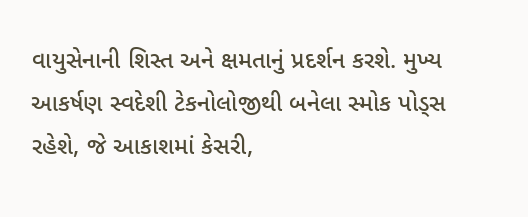વાયુસેનાની શિસ્ત અને ક્ષમતાનું પ્રદર્શન કરશે. મુખ્ય આકર્ષણ સ્વદેશી ટેકનોલોજીથી બનેલા સ્મોક પોડ્સ રહેશે, જે આકાશમાં કેસરી,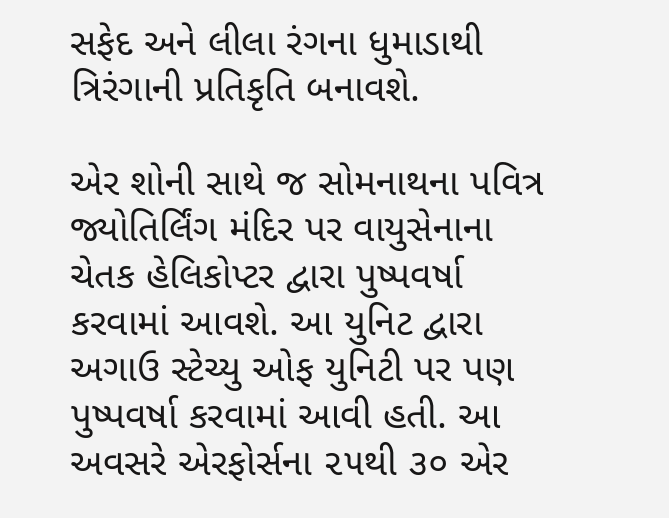સફેદ અને લીલા રંગના ધુમાડાથી ત્રિરંગાની પ્રતિકૃતિ બનાવશે.

એર શોની સાથે જ સોમનાથના પવિત્ર જ્યોતિર્લિંગ મંદિર પર વાયુસેનાના ચેતક હેલિકોપ્ટર દ્વારા પુષ્પવર્ષા કરવામાં આવશે. આ યુનિટ દ્વારા અગાઉ સ્ટેચ્યુ ઓફ યુનિટી પર પણ પુષ્પવર્ષા કરવામાં આવી હતી. આ અવસરે એરફોર્સના ૨૫થી ૩૦ એર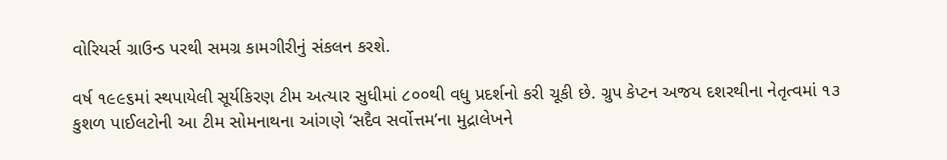વોરિયર્સ ગ્રાઉન્ડ પરથી સમગ્ર કામગીરીનું સંકલન કરશે.

વર્ષ ૧૯૯૬માં સ્થપાયેલી સૂર્યકિરણ ટીમ અત્યાર સુધીમાં ૮૦૦થી વધુ પ્રદર્શનો કરી ચૂકી છે. ગ્રુપ કેપ્ટન અજય દશરથીના નેતૃત્વમાં ૧૩ કુશળ પાઈલટોની આ ટીમ સોમનાથના આંગણે ‘સદૈવ સર્વોત્તમ’ના મુદ્રાલેખને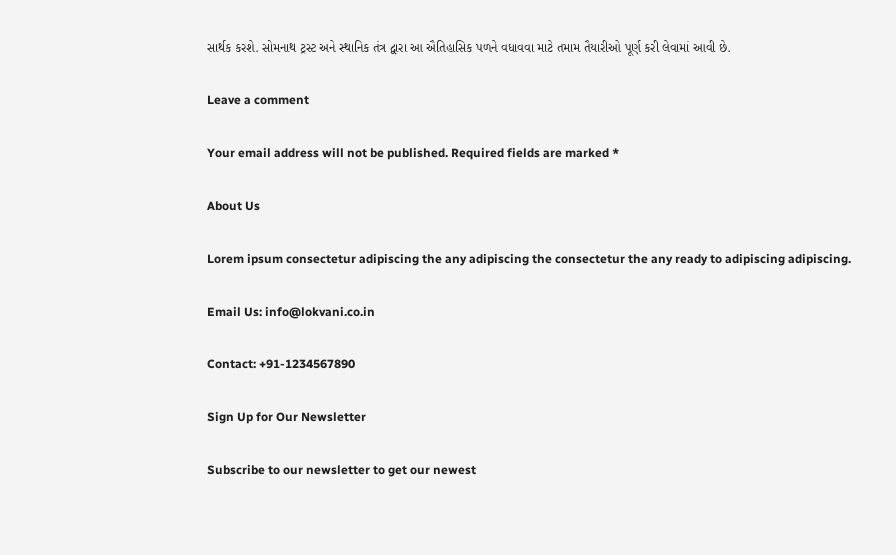સાર્થક કરશે. સોમનાથ ટ્રસ્ટ અને સ્થાનિક તંત્ર દ્વારા આ ઐતિહાસિક પળને વધાવવા માટે તમામ તૈયારીઓ પૂર્ણ કરી લેવામાં આવી છે.

Leave a comment

Your email address will not be published. Required fields are marked *

About Us

Lorem ipsum consectetur adipiscing the any adipiscing the consectetur the any ready to adipiscing adipiscing.

Email Us: info@lokvani.co.in

Contact: +91-1234567890

Sign Up for Our Newsletter

Subscribe to our newsletter to get our newest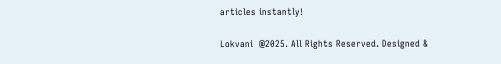articles instantly!

Lokvani  @2025. All Rights Reserved. Designed &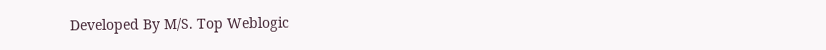Developed By M/S. Top Weblogic